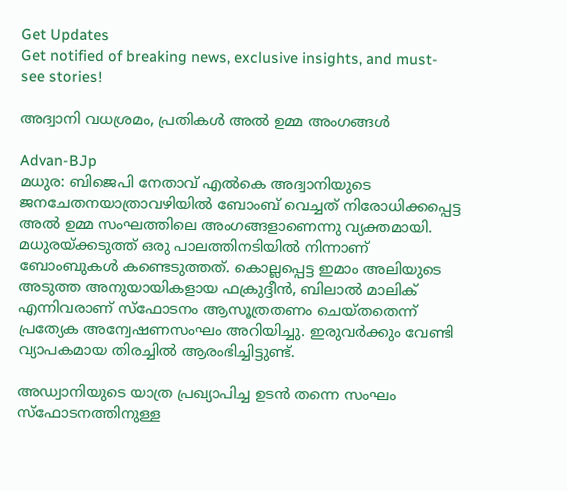Get Updates
Get notified of breaking news, exclusive insights, and must-see stories!

അദ്വാനി വധശ്രമം, പ്രതികള്‍ അല്‍ ഉമ്മ അംഗങ്ങള്‍

Advan-BJp
മധുര: ബിജെപി നേതാവ് എല്‍കെ അദ്വാനിയുടെ ജനചേതനയാത്രാവഴിയില്‍ ബോംബ് വെച്ചത് നിരോധിക്കപ്പെട്ട അല്‍ ഉമ്മ സംഘത്തിലെ അംഗങ്ങളാണെന്നു വ്യക്തമായി. മധുരയ്ക്കടുത്ത് ഒരു പാലത്തിനടിയില്‍ നിന്നാണ് ബോംബുകള്‍ കണ്ടെടുത്തത്. കൊല്ലപ്പെട്ട ഇമാം അലിയുടെ അടുത്ത അനുയായികളായ ഫക്രുദ്ദീന്‍, ബിലാല്‍ മാലിക് എന്നിവരാണ് സ്‌ഫോടനം ആസൂത്രതണം ചെയ്തതെന്ന് പ്രത്യേക അന്വേഷണസംഘം അറിയിച്ചു. ഇരുവര്‍ക്കും വേണ്ടി വ്യാപകമായ തിരച്ചില്‍ ആരംഭിച്ചിട്ടുണ്ട്.

അഡ്വാനിയുടെ യാത്ര പ്രഖ്യാപിച്ച ഉടന്‍ തന്നെ സംഘം സ്‌ഫോടനത്തിനുള്ള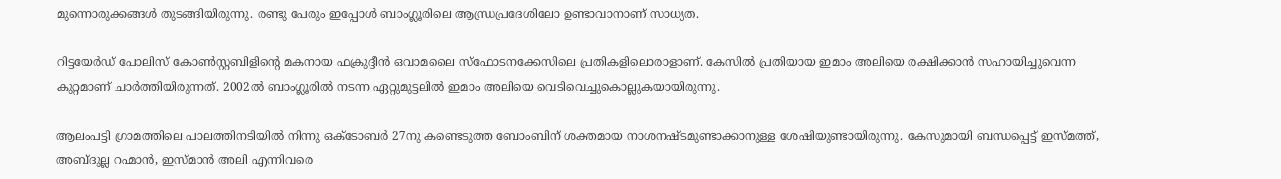മുന്നൊരുക്കങ്ങള്‍ തുടങ്ങിയിരുന്നു. രണ്ടു പേരും ഇപ്പോള്‍ ബാംഗ്ലൂരിലെ ആന്ധ്രപ്രദേശിലോ ഉണ്ടാവാനാണ് സാധ്യത.

റിട്ടയേര്‍ഡ് പോലിസ് കോണ്‍സ്റ്റബിളിന്റെ മകനായ ഫക്രുദ്ദീന്‍ ഒവാമലൈ സ്‌ഫോടനക്കേസിലെ പ്രതികളിലൊരാളാണ്. കേസില്‍ പ്രതിയായ ഇമാം അലിയെ രക്ഷിക്കാന്‍ സഹായിച്ചുവെന്ന കുറ്റമാണ് ചാര്‍ത്തിയിരുന്നത്. 2002ല്‍ ബാംഗ്ലൂരില്‍ നടന്ന ഏറ്റുമുട്ടലില്‍ ഇമാം അലിയെ വെടിവെച്ചുകൊല്ലുകയായിരുന്നു.

ആലംപട്ടി ഗ്രാമത്തിലെ പാലത്തിനടിയില്‍ നിന്നു ഒക്ടോബര്‍ 27നു കണ്ടെടുത്ത ബോംബിന് ശക്തമായ നാശനഷ്ടമുണ്ടാക്കാനുള്ള ശേഷിയുണ്ടായിരുന്നു. കേസുമായി ബന്ധപ്പെട്ട് ഇസ്മത്ത്, അബ്ദുല്ല റഹ്മാന്‍, ഇസ്മാന്‍ അലി എന്നിവരെ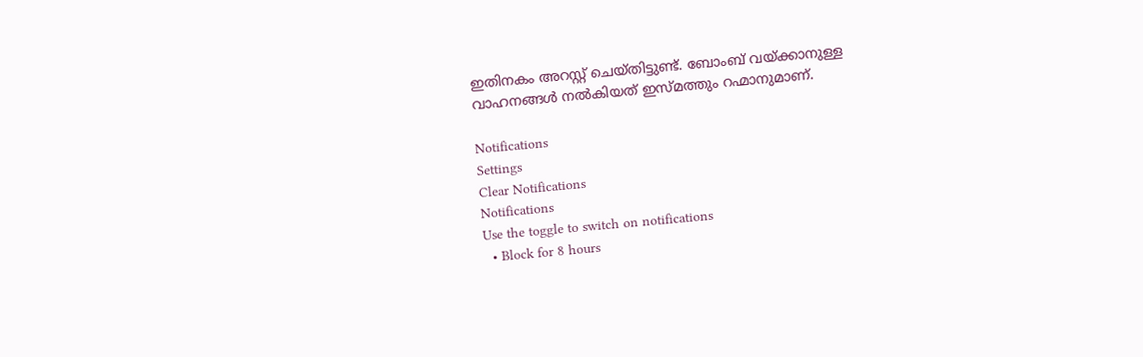ഇതിനകം അറസ്റ്റ് ചെയ്തിട്ടുണ്ട്. ബോംബ് വയ്ക്കാനുള്ള വാഹനങ്ങള്‍ നല്‍കിയത് ഇസ്മത്തും റഹ്മാനുമാണ്.

Notifications
Settings
Clear Notifications
Notifications
Use the toggle to switch on notifications
  • Block for 8 hours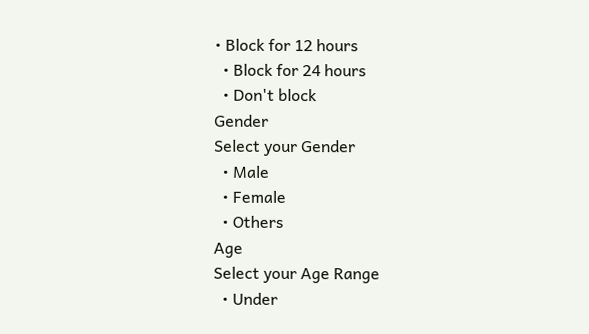• Block for 12 hours
  • Block for 24 hours
  • Don't block
Gender
Select your Gender
  • Male
  • Female
  • Others
Age
Select your Age Range
  • Under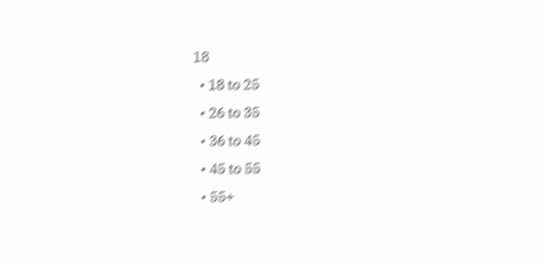18
  • 18 to 25
  • 26 to 35
  • 36 to 45
  • 45 to 55
  • 55+